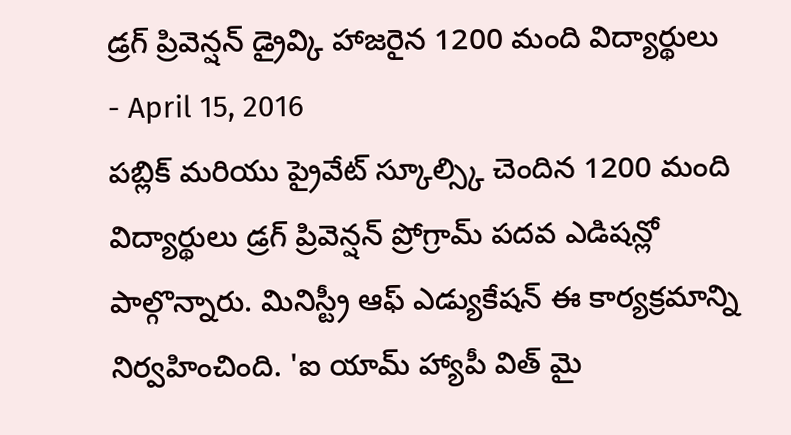డ్రగ్ ప్రివెన్షన్ డ్రైవ్కి హాజరైన 1200 మంది విద్యార్థులు
- April 15, 2016
పబ్లిక్ మరియు ప్రైవేట్ స్కూల్స్కి చెందిన 1200 మంది విద్యార్థులు డ్రగ్ ప్రివెన్షన్ ప్రోగ్రామ్ పదవ ఎడిషన్లో పాల్గొన్నారు. మినిస్ట్రీ ఆఫ్ ఎడ్యుకేషన్ ఈ కార్యక్రమాన్ని నిర్వహించింది. 'ఐ యామ్ హ్యాపీ విత్ మై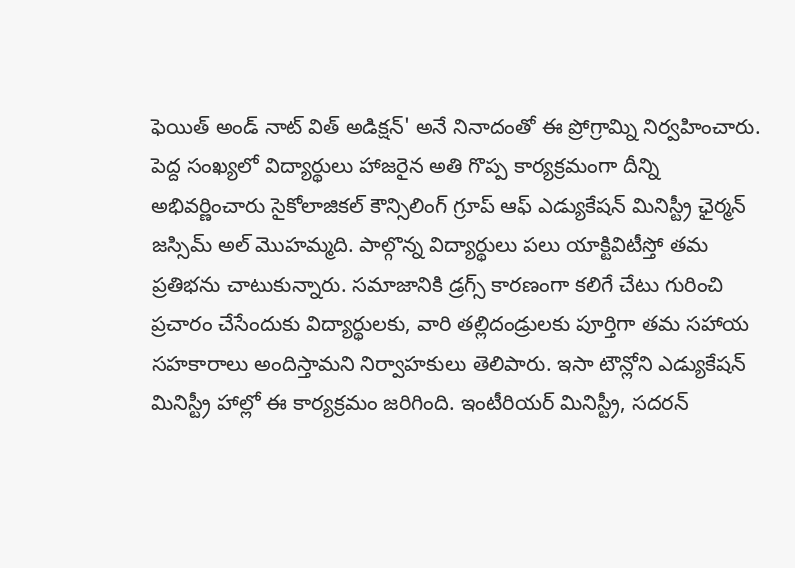ఫెయిత్ అండ్ నాట్ విత్ అడిక్షన్' అనే నినాదంతో ఈ ప్రోగ్రామ్ని నిర్వహించారు. పెద్ద సంఖ్యలో విద్యార్థులు హాజరైన అతి గొప్ప కార్యక్రమంగా దీన్ని అభివర్ణించారు సైకోలాజికల్ కౌన్సిలింగ్ గ్రూప్ ఆఫ్ ఎడ్యుకేషన్ మినిస్ట్రీ ఛైర్మన్ జస్సిమ్ అల్ మొహమ్మది. పాల్గొన్న విద్యార్థులు పలు యాక్టివిటీస్తో తమ ప్రతిభను చాటుకున్నారు. సమాజానికి డ్రగ్స్ కారణంగా కలిగే చేటు గురించి ప్రచారం చేసేందుకు విద్యార్థులకు, వారి తల్లిదండ్రులకు పూర్తిగా తమ సహాయ సహకారాలు అందిస్తామని నిర్వాహకులు తెలిపారు. ఇసా టౌన్లోని ఎడ్యుకేషన్ మినిస్ట్రీ హాల్లో ఈ కార్యక్రమం జరిగింది. ఇంటీరియర్ మినిస్ట్రీ, సదరన్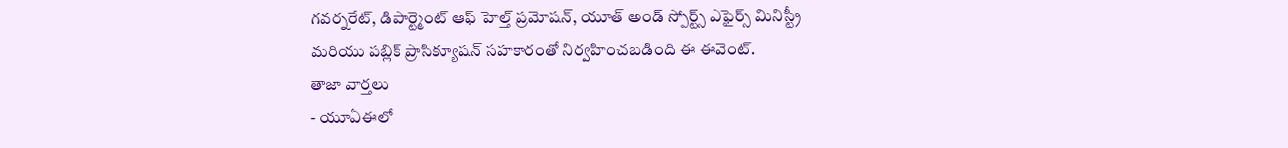గవర్నరేట్, డిపార్ట్మెంట్ ఆఫ్ హెల్త్ ప్రమోషన్, యూత్ అండ్ స్పోర్ట్స్ ఎఫైర్స్ మినిస్ట్రీ మరియు పబ్లిక్ ప్రాసిక్యూషన్ సహకారంతో నిర్వహించబడింది ఈ ఈవెంట్.
తాజా వార్తలు
- యూఏఈలో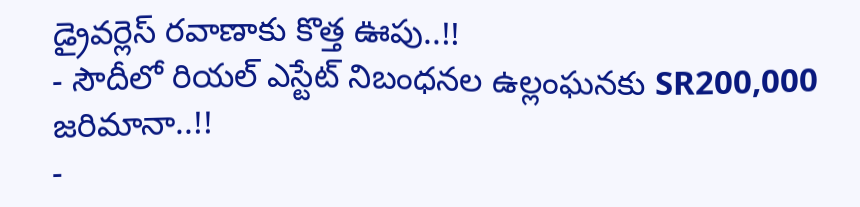డ్రైవర్లెస్ రవాణాకు కొత్త ఊపు..!!
- సౌదీలో రియల్ ఎస్టేట్ నిబంధనల ఉల్లంఘనకు SR200,000 జరిమానా..!!
-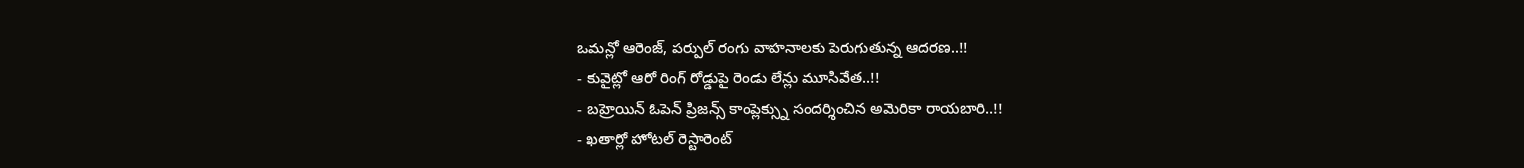ఒమన్లో ఆరెంజ్, పర్పుల్ రంగు వాహనాలకు పెరుగుతున్న ఆదరణ..!!
- కువైట్లో ఆరో రింగ్ రోడ్డుపై రెండు లేన్లు మూసివేత..!!
- బహ్రెయిన్ ఓపెన్ ప్రిజన్స్ కాంప్లెక్స్ను సందర్శించిన అమెరికా రాయబారి..!!
- ఖతార్లో హోటల్ రెస్టారెంట్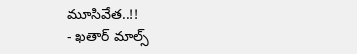మూసివేత..!!
- ఖతార్ మాల్స్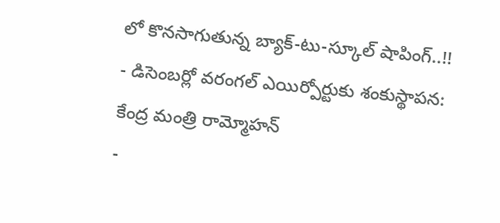లో కొనసాగుతున్న బ్యాక్-టు-స్కూల్ షాపింగ్..!!
- డిసెంబర్లో వరంగల్ ఎయిర్పోర్టుకు శంకుస్థాపన: కేంద్ర మంత్రి రామ్మోహన్
-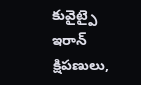కువైట్పై ఇరాన్ క్షిపణులు,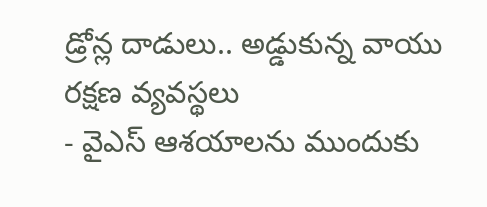డ్రోన్ల దాడులు.. అడ్డుకున్న వాయు రక్షణ వ్యవస్థలు
- వైఎస్ ఆశయాలను ముందుకు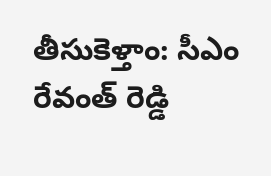తీసుకెళ్తాం: సీఎం రేవంత్ రెడ్డి